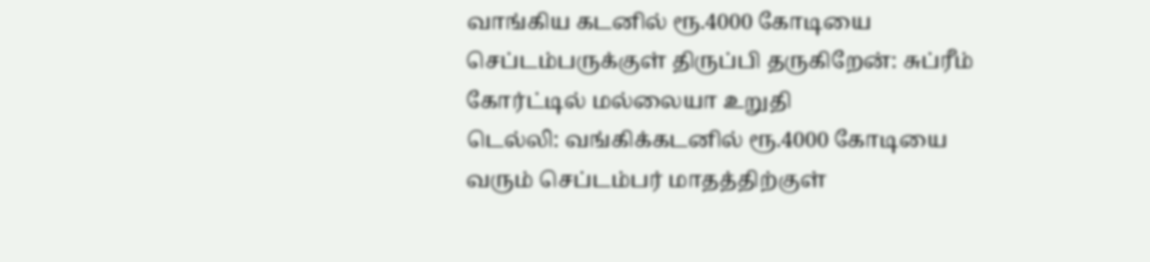வாங்கிய கடனில் ரூ.4000 கோடியை செப்டம்பருக்குள் திருப்பி தருகிறேன்: சுப்ரீம் கோர்ட்டில் மல்லையா உறுதி
டெல்லி: வங்கிக்கடனில் ரூ.4000 கோடியை வரும் செப்டம்பர் மாதத்திற்குள்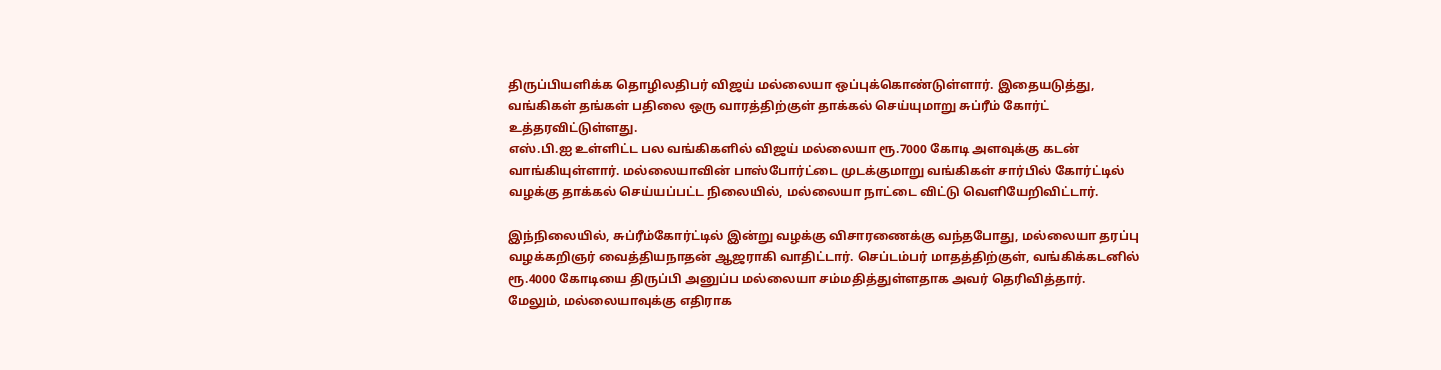திருப்பியளிக்க தொழிலதிபர் விஜய் மல்லையா ஒப்புக்கொண்டுள்ளார். இதையடுத்து, வங்கிகள் தங்கள் பதிலை ஒரு வாரத்திற்குள் தாக்கல் செய்யுமாறு சுப்ரீம் கோர்ட் உத்தரவிட்டுள்ளது.
எஸ்.பி.ஐ உள்ளிட்ட பல வங்கிகளில் விஜய் மல்லையா ரூ.7000 கோடி அளவுக்கு கடன் வாங்கியுள்ளார். மல்லையாவின் பாஸ்போர்ட்டை முடக்குமாறு வங்கிகள் சார்பில் கோர்ட்டில் வழக்கு தாக்கல் செய்யப்பட்ட நிலையில், மல்லையா நாட்டை விட்டு வெளியேறிவிட்டார்.

இந்நிலையில், சுப்ரீம்கோர்ட்டில் இன்று வழக்கு விசாரணைக்கு வந்தபோது, மல்லையா தரப்பு வழக்கறிஞர் வைத்தியநாதன் ஆஜராகி வாதிட்டார். செப்டம்பர் மாதத்திற்குள், வங்கிக்கடனில் ரூ.4000 கோடியை திருப்பி அனுப்ப மல்லையா சம்மதித்துள்ளதாக அவர் தெரிவித்தார்.
மேலும், மல்லையாவுக்கு எதிராக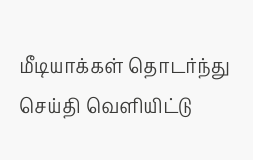மீடியாக்கள் தொடர்ந்து செய்தி வெளியிட்டு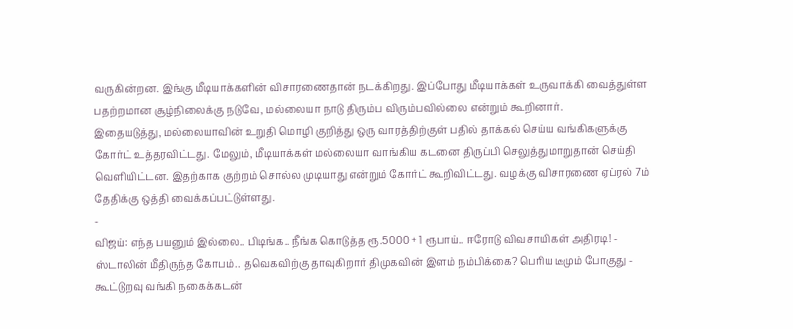வருகின்றன. இங்கு மீடியாக்களின் விசாரணைதான் நடக்கிறது. இப்போது மீடியாக்கள் உருவாக்கி வைத்துள்ள பதற்றமான சூழ்நிலைக்கு நடுவே, மல்லையா நாடு திரும்ப விரும்பவில்லை என்றும் கூறினார்.
இதையடுத்து, மல்லையாவின் உறுதி மொழி குறித்து ஒரு வாரத்திற்குள் பதில் தாக்கல் செய்ய வங்கிகளுக்கு கோர்ட் உத்தரவிட்டது. மேலும், மீடியாக்கள் மல்லையா வாங்கிய கடனை திருப்பி செலுத்துமாறுதான் செய்தி வெளியிட்டன. இதற்காக குற்றம் சொல்ல முடியாது என்றும் கோர்ட் கூறிவிட்டது. வழக்கு விசாரணை ஏப்ரல் 7ம் தேதிக்கு ஒத்தி வைக்கப்பட்டுள்ளது.
-
விஜய்: எந்த பயனும் இல்லை.. பிடிங்க.. நீங்க கொடுத்த ரூ.5000 + 1 ரூபாய்.. ஈரோடு விவசாயிகள் அதிரடி! -
ஸ்டாலின் மீதிருந்த கோபம்.. தவெகவிற்கு தாவுகிறார் திமுகவின் இளம் நம்பிக்கை? பெரிய டீமும் போகுது -
கூட்டுறவு வங்கி நகைக்கடன்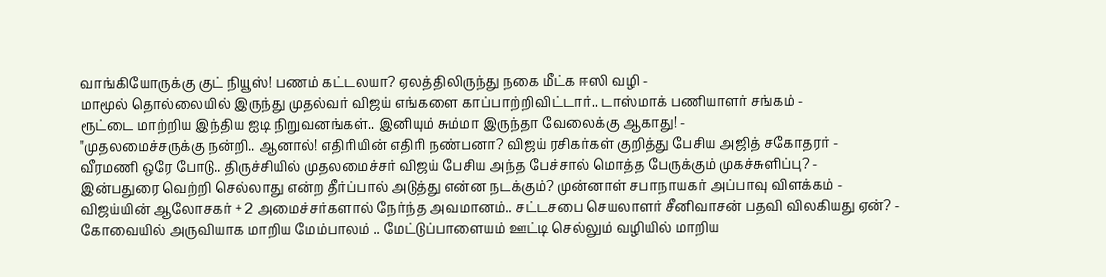வாங்கியோருக்கு குட் நியூஸ்! பணம் கட்டலயா? ஏலத்திலிருந்து நகை மீட்க ஈஸி வழி -
மாமூல் தொல்லையில் இருந்து முதல்வர் விஜய் எங்களை காப்பாற்றிவிட்டார்.. டாஸ்மாக் பணியாளர் சங்கம் -
ரூட்டை மாற்றிய இந்திய ஐடி நிறுவனங்கள்.. இனியும் சும்மா இருந்தா வேலைக்கு ஆகாது! -
"முதலமைச்சருக்கு நன்றி.. ஆனால்! எதிரியின் எதிரி நண்பனா? விஜய் ரசிகர்கள் குறித்து பேசிய அஜித் சகோதரர் -
வீரமணி ஒரே போடு.. திருச்சியில் முதலமைச்சர் விஜய் பேசிய அந்த பேச்சால் மொத்த பேருக்கும் முகச்சுளிப்பு? -
இன்பதுரை வெற்றி செல்லாது என்ற தீர்ப்பால் அடுத்து என்ன நடக்கும்? முன்னாள் சபாநாயகர் அப்பாவு விளக்கம் -
விஜய்யின் ஆலோசகர் + 2 அமைச்சர்களால் நேர்ந்த அவமானம்.. சட்டசபை செயலாளர் சீனிவாசன் பதவி விலகியது ஏன்? -
கோவையில் அருவியாக மாறிய மேம்பாலம் .. மேட்டுப்பாளையம் ஊட்டி செல்லும் வழியில் மாறிய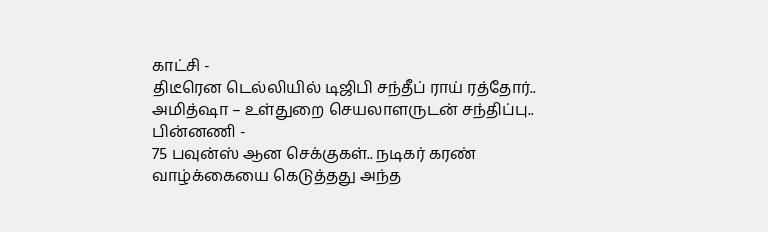காட்சி -
திடீரென டெல்லியில் டிஜிபி சந்தீப் ராய் ரத்தோர்.. அமித்ஷா – உள்துறை செயலாளருடன் சந்திப்பு.. பின்னணி -
75 பவுன்ஸ் ஆன செக்குகள்.. நடிகர் கரண் வாழ்க்கையை கெடுத்தது அந்த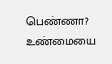பெண்ணா? உண்மையை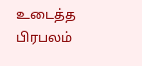உடைத்த பிரபலம்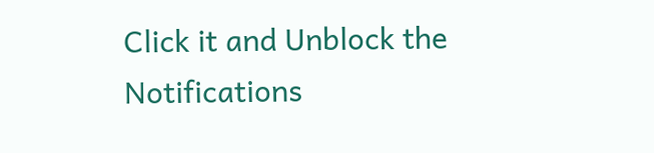Click it and Unblock the Notifications